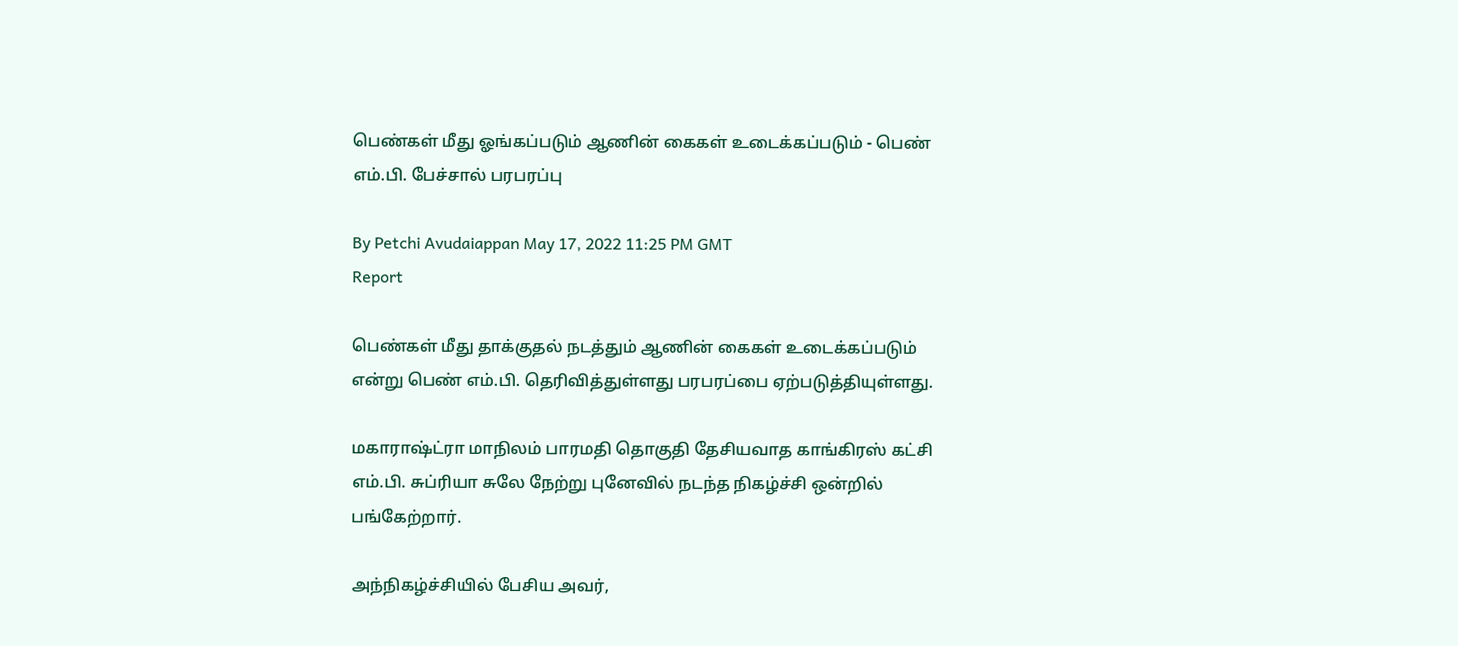பெண்கள் மீது ஓங்கப்படும் ஆணின் கைகள் உடைக்கப்படும் - பெண் எம்.பி. பேச்சால் பரபரப்பு

By Petchi Avudaiappan May 17, 2022 11:25 PM GMT
Report

பெண்கள் மீது தாக்குதல் நடத்தும் ஆணின் கைகள் உடைக்கப்படும் என்று பெண் எம்.பி. தெரிவித்துள்ளது பரபரப்பை ஏற்படுத்தியுள்ளது.

மகாராஷ்ட்ரா மாநிலம் பாரமதி தொகுதி தேசியவாத காங்கிரஸ் கட்சி எம்.பி. சுப்ரியா சுலே நேற்று புனேவில் நடந்த நிகழ்ச்சி ஒன்றில் பங்கேற்றார்.

அந்நிகழ்ச்சியில் பேசிய அவர்,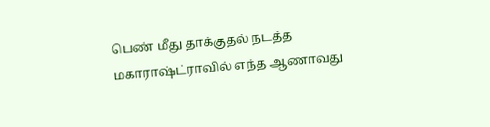பெண் மீது தாக்குதல் நடத்த மகாராஷ்ட்ராவில் எந்த ஆணாவது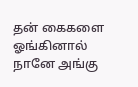தன் கைகளை ஓங்கினால் நானே அங்கு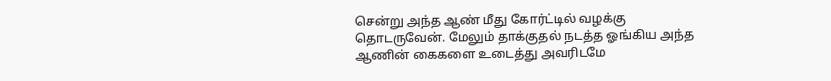சென்று அந்த ஆண் மீது கோர்ட்டில் வழக்கு தொடருவேன். மேலும் தாக்குதல் நடத்த ஓங்கிய அந்த ஆணின் கைகளை உடைத்து அவரிடமே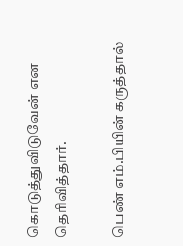கொடுத்துவிடுவேன் என தெரிவித்தார்.

பெண் எம்.பியின் கருத்தால்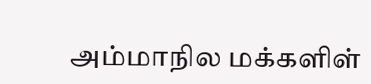அம்மாநில மக்களிள்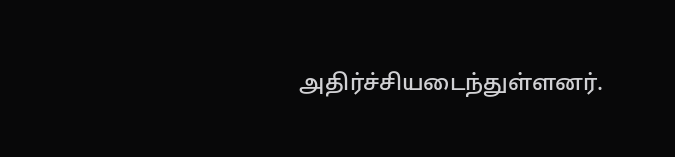அதிர்ச்சியடைந்துள்ளனர்.